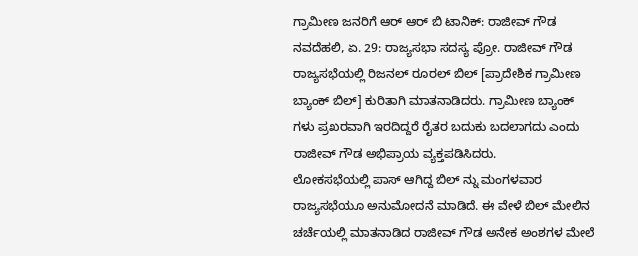ಗ್ರಾಮೀಣ ಜನರಿಗೆ ಆರ್ ಆರ್ ಬಿ ಟಾನಿಕ್: ರಾಜೀವ್ ಗೌಡ
ನವದೆಹಲಿ, ಏ. 29: ರಾಜ್ಯಸಭಾ ಸದಸ್ಯ ಪ್ರೋ. ರಾಜೀವ್ ಗೌಡ ರಾಜ್ಯಸಭೆಯಲ್ಲಿ ರಿಜನಲ್ ರೂರಲ್ ಬಿಲ್ [ಪ್ರಾದೇಶಿಕ ಗ್ರಾಮೀಣ ಬ್ಯಾಂಕ್ ಬಿಲ್] ಕುರಿತಾಗಿ ಮಾತನಾಡಿದರು. ಗ್ರಾಮೀಣ ಬ್ಯಾಂಕ್ ಗಳು ಪ್ರಖರವಾಗಿ ಇರದಿದ್ದರೆ ರೈತರ ಬದುಕು ಬದಲಾಗದು ಎಂದು ರಾಜೀವ್ ಗೌಡ ಅಭಿಪ್ರಾಯ ವ್ಯಕ್ತಪಡಿಸಿದರು.
ಲೋಕಸಭೆಯಲ್ಲಿ ಪಾಸ್ ಆಗಿದ್ದ ಬಿಲ್ ನ್ನು ಮಂಗಳವಾರ ರಾಜ್ಯಸಭೆಯೂ ಅನುಮೋದನೆ ಮಾಡಿದೆ. ಈ ವೇಳೆ ಬಿಲ್ ಮೇಲಿನ ಚರ್ಚೆಯಲ್ಲಿ ಮಾತನಾಡಿದ ರಾಜೀವ್ ಗೌಡ ಅನೇಕ ಅಂಶಗಳ ಮೇಲೆ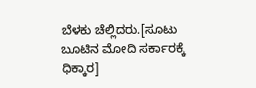ಬೆಳಕು ಚೆಲ್ಲಿದರು.[ಸೂಟು ಬೂಟಿನ ಮೋದಿ ಸರ್ಕಾರಕ್ಕೆ ಧಿಕ್ಕಾರ]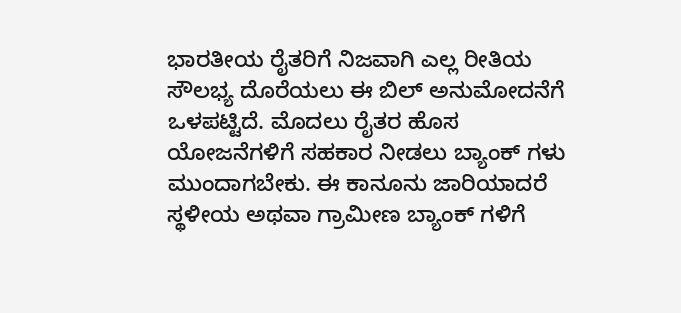ಭಾರತೀಯ ರೈತರಿಗೆ ನಿಜವಾಗಿ ಎಲ್ಲ ರೀತಿಯ ಸೌಲಭ್ಯ ದೊರೆಯಲು ಈ ಬಿಲ್ ಅನುಮೋದನೆಗೆ ಒಳಪಟ್ಟಿದೆ. ಮೊದಲು ರೈತರ ಹೊಸ ಯೋಜನೆಗಳಿಗೆ ಸಹಕಾರ ನೀಡಲು ಬ್ಯಾಂಕ್ ಗಳು ಮುಂದಾಗಬೇಕು. ಈ ಕಾನೂನು ಜಾರಿಯಾದರೆ ಸ್ಥಳೀಯ ಅಥವಾ ಗ್ರಾಮೀಣ ಬ್ಯಾಂಕ್ ಗಳಿಗೆ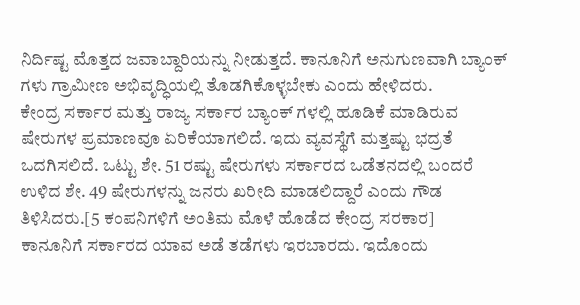ನಿರ್ದಿಷ್ಟ ಮೊತ್ತದ ಜವಾಬ್ದಾರಿಯನ್ನು ನೀಡುತ್ತದೆ. ಕಾನೂನಿಗೆ ಅನುಗುಣವಾಗಿ ಬ್ಯಾಂಕ್ ಗಳು ಗ್ರಾಮೀಣ ಅಭಿವೃದ್ಧಿಯಲ್ಲಿ ತೊಡಗಿಕೊಳ್ಳಬೇಕು ಎಂದು ಹೇಳಿದರು.
ಕೇಂದ್ರ ಸರ್ಕಾರ ಮತ್ತು ರಾಜ್ಯ ಸರ್ಕಾರ ಬ್ಯಾಂಕ್ ಗಳಲ್ಲಿ ಹೂಡಿಕೆ ಮಾಡಿರುವ ಷೇರುಗಳ ಪ್ರಮಾಣವೂ ಏರಿಕೆಯಾಗಲಿದೆ. ಇದು ವ್ಯವಸ್ಥೆಗೆ ಮತ್ತಷ್ಟು ಭದ್ರತೆ ಒದಗಿಸಲಿದೆ. ಒಟ್ಟು ಶೇ. 51 ರಷ್ಟು ಷೇರುಗಳು ಸರ್ಕಾರದ ಒಡೆತನದಲ್ಲಿ ಬಂದರೆ ಉಳಿದ ಶೇ. 49 ಷೇರುಗಳನ್ನು ಜನರು ಖರೀದಿ ಮಾಡಲಿದ್ದಾರೆ ಎಂದು ಗೌಡ ತಿಳಿಸಿದರು.[5 ಕಂಪನಿಗಳಿಗೆ ಅಂತಿಮ ಮೊಳೆ ಹೊಡೆದ ಕೇಂದ್ರ ಸರಕಾರ]
ಕಾನೂನಿಗೆ ಸರ್ಕಾರದ ಯಾವ ಅಡೆ ತಡೆಗಳು ಇರಬಾರದು. ಇದೊಂದು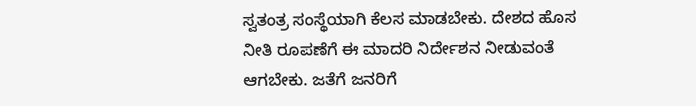ಸ್ವತಂತ್ರ ಸಂಸ್ಥೆಯಾಗಿ ಕೆಲಸ ಮಾಡಬೇಕು. ದೇಶದ ಹೊಸ ನೀತಿ ರೂಪಣೆಗೆ ಈ ಮಾದರಿ ನಿರ್ದೇಶನ ನೀಡುವಂತೆ ಆಗಬೇಕು. ಜತೆಗೆ ಜನರಿಗೆ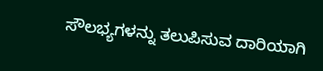ಸೌಲಭ್ಯಗಳನ್ನು ತಲುಪಿಸುವ ದಾರಿಯಾಗಿ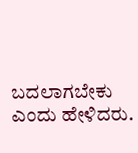ಬದಲಾಗಬೇಕು ಎಂದು ಹೇಳಿದರು.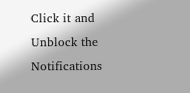Click it and Unblock the Notifications